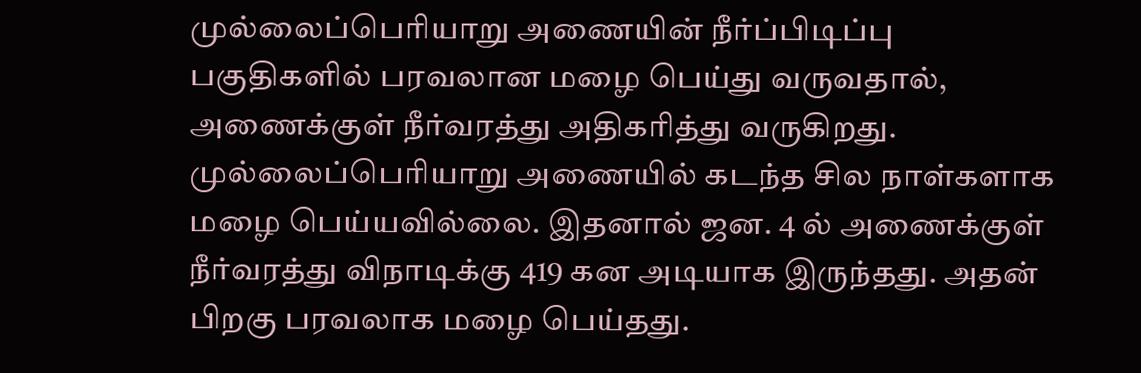முல்லைப்பெரியாறு அணையின் நீர்ப்பிடிப்பு பகுதிகளில் பரவலான மழை பெய்து வருவதால், அணைக்குள் நீர்வரத்து அதிகரித்து வருகிறது.
முல்லைப்பெரியாறு அணையில் கடந்த சில நாள்களாக மழை பெய்யவில்லை. இதனால் ஜன. 4 ல் அணைக்குள் நீர்வரத்து விநாடிக்கு 419 கன அடியாக இருந்தது. அதன் பிறகு பரவலாக மழை பெய்தது.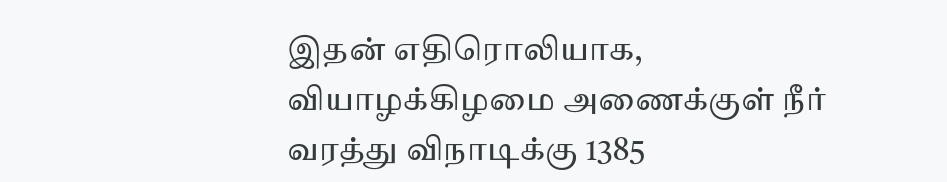இதன் எதிரொலியாக, வியாழக்கிழமை அணைக்குள் நீர் வரத்து விநாடிக்கு 1385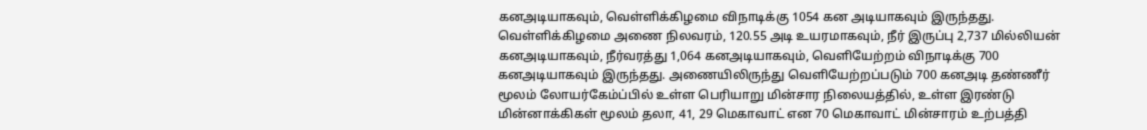கனஅடியாகவும், வெள்ளிக்கிழமை விநாடிக்கு 1054 கன அடியாகவும் இருந்தது.
வெள்ளிக்கிழமை அணை நிலவரம், 120.55 அடி உயரமாகவும், நீர் இருப்பு 2,737 மில்லியன் கனஅடியாகவும், நீர்வரத்து 1,064 கனஅடியாகவும், வெளியேற்றம் விநாடிக்கு 700 கனஅடியாகவும் இருந்தது. அணையிலிருந்து வெளியேற்றப்படும் 700 கனஅடி தண்ணீர் மூலம் லோயர்கேம்ப்பில் உள்ள பெரியாறு மின்சார நிலையத்தில், உள்ள இரண்டு மின்னாக்கிகள் மூலம் தலா, 41, 29 மெகாவாட் என 70 மெகாவாட் மின்சாரம் உற்பத்தி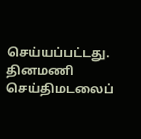செய்யப்பட்டது.
தினமணி செய்திமடலைப்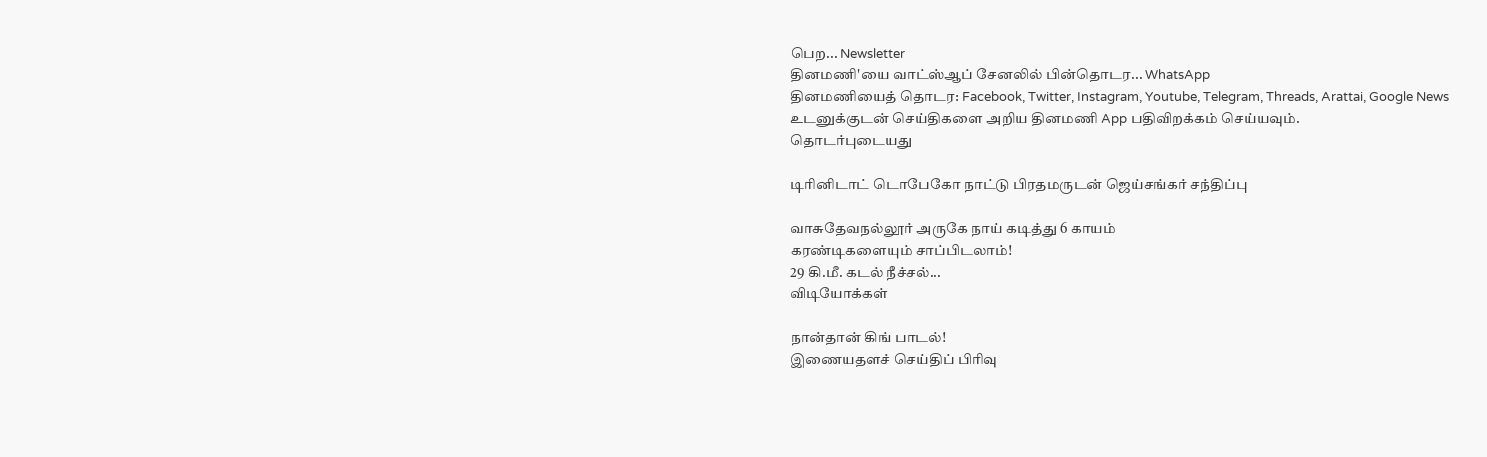பெற... Newsletter
தினமணி'யை வாட்ஸ்ஆப் சேனலில் பின்தொடர... WhatsApp
தினமணியைத் தொடர: Facebook, Twitter, Instagram, Youtube, Telegram, Threads, Arattai, Google News
உடனுக்குடன் செய்திகளை அறிய தினமணி App பதிவிறக்கம் செய்யவும்.
தொடர்புடையது

டிரினிடாட் டொபேகோ நாட்டு பிரதமருடன் ஜெய்சங்கர் சந்திப்பு

வாசுதேவநல்லூர் அருகே நாய் கடித்து 6 காயம்
கரண்டிகளையும் சாப்பிடலாம்!
29 கி.மீ. கடல் நீச்சல்...
விடியோக்கள்

நான்தான் கிங் பாடல்!
இணையதளச் செய்திப் பிரிவு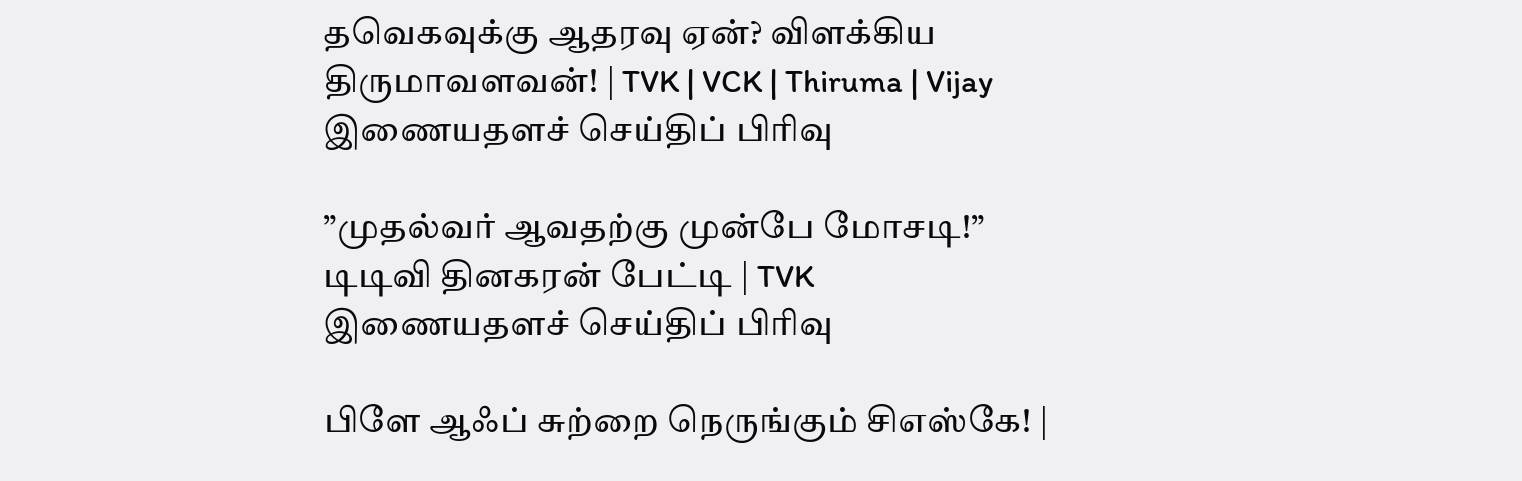தவெகவுக்கு ஆதரவு ஏன்? விளக்கிய திருமாவளவன்! | TVK | VCK | Thiruma | Vijay
இணையதளச் செய்திப் பிரிவு

”முதல்வர் ஆவதற்கு முன்பே மோசடி!” டிடிவி தினகரன் பேட்டி | TVK
இணையதளச் செய்திப் பிரிவு

பிளே ஆஃப் சுற்றை நெருங்கும் சிஎஸ்கே! |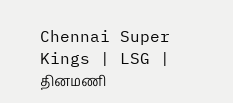Chennai Super Kings | LSG |
தினமணி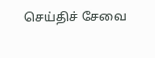செய்திச் சேவை